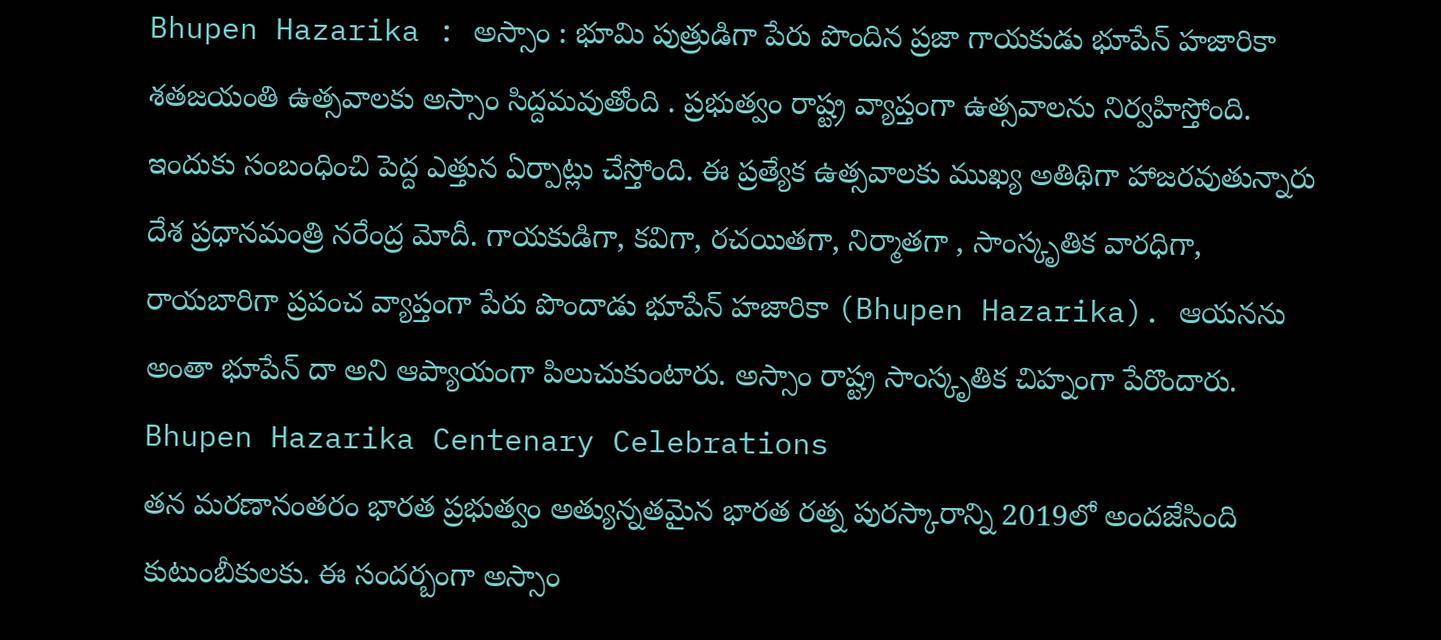Bhupen Hazarika : అస్సాం : భూమి పుత్రుడిగా పేరు పొందిన ప్రజా గాయకుడు భూపేన్ హజారికా శతజయంతి ఉత్సవాలకు అస్సాం సిద్దమవుతోంది . ప్రభుత్వం రాష్ట్ర వ్యాప్తంగా ఉత్సవాలను నిర్వహిస్తోంది. ఇందుకు సంబంధించి పెద్ద ఎత్తున ఏర్పాట్లు చేస్తోంది. ఈ ప్రత్యేక ఉత్సవాలకు ముఖ్య అతిథిగా హాజరవుతున్నారు దేశ ప్రధానమంత్రి నరేంద్ర మోదీ. గాయకుడిగా, కవిగా, రచయితగా, నిర్మాతగా , సాంస్కృతిక వారధిగా, రాయబారిగా ప్రపంచ వ్యాప్తంగా పేరు పొందాడు భూపేన్ హజారికా (Bhupen Hazarika). ఆయనను అంతా భూపేన్ దా అని ఆప్యాయంగా పిలుచుకుంటారు. అస్సాం రాష్ట్ర సాంస్కృతిక చిహ్నంగా పేరొందారు.
Bhupen Hazarika Centenary Celebrations
తన మరణానంతరం భారత ప్రభుత్వం అత్యున్నతమైన భారత రత్న పురస్కారాన్ని 2019లో అందజేసింది కుటుంబీకులకు. ఈ సందర్బంగా అస్సాం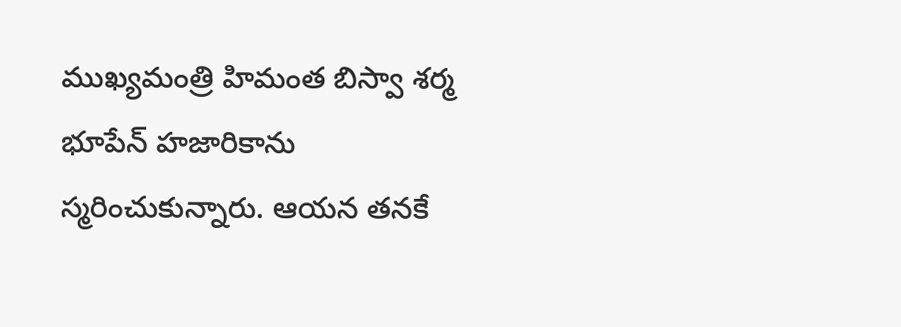ముఖ్యమంత్రి హిమంత బిస్వా శర్మ భూపేన్ హజారికాను స్మరించుకున్నారు. ఆయన తనకే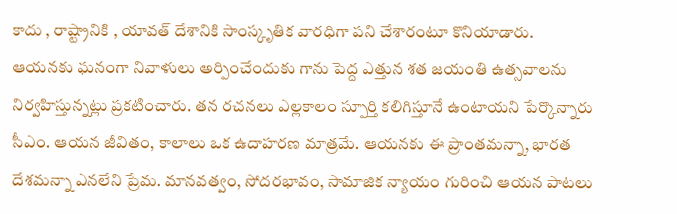కాదు , రాష్ట్రానికి , యావత్ దేశానికి సాంస్కృతిక వారధిగా పని చేశారంటూ కొనియాడారు. ఆయనకు ఘనంగా నివాళులు అర్పించేందుకు గాను పెద్ద ఎత్తున శత జయంతి ఉత్సవాలను నిర్వహిస్తున్నట్లు ప్రకటించారు. తన రచనలు ఎల్లకాలం స్పూర్తి కలిగిస్తూనే ఉంటాయని పేర్కొన్నారు సీఎం. ఆయన జీవితం, కాలాలు ఒక ఉదాహరణ మాత్రమే. ఆయనకు ఈ ప్రాంతమన్నా, భారత దేశమన్నా ఎనలేని ప్రేమ. మానవత్వం, సోదరభావం, సామాజిక న్యాయం గురించి ఆయన పాటలు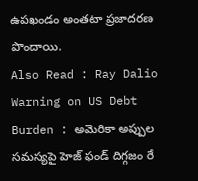ఉపఖండం అంతటా ప్రజాదరణ పొందాయి.
Also Read : Ray Dalio Warning on US Debt Burden : అమెరికా అప్పుల సమస్యపై హెజ్ ఫండ్ దిగ్గజం రే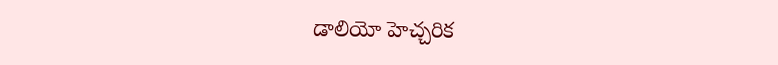డాలియో హెచ్చరిక